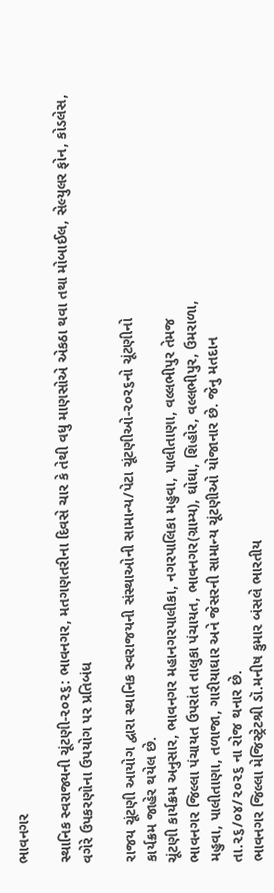ભાવનગર

સ્થાનિક સ્વરાજ્યની ચૂંટણી-૨૦૨૬: ભાવનગર, મતગણતરીના દિવસે ચાર કે તેથી વધુ માણસોએ એકઠા થવા તથા મોબાઈલ, સેલ્યુલર ફોન, કોડલેસ, વગેરે ઉપકરણોના ઉપયોગ પર પ્રતિબંધ

રાજય ચૂંટણી આયોગ દ્વારા સ્થાનિક સ્વરાજયની સંસ્થાઓની સામાન્ય/પેટા ચૂંટણીઓ-૨૦ર૬નો ચૂંટણીનો
કાર્યક્રમ જાહેર થયેલ છે.
ચૂંટણી કાર્યક્રમ અનુસાર, ભાવનગર મહાનગરપાલીકા, નગરપાલિકા મહુવા, પાલીતાણા, વલ્લભીપુર તેમજ
ભાવનગર જિલ્લા પંચાયત ઉપરાંત તાલુકા પંચાયત, ભાવનગર(ગ્રામ્ય), ઘોઘા, શિહોર, વલ્લભીપુર, ઉમરાળા,
મહુવા, પાલીતાણા, તળાજા, ગારીયાઘાર અને જેસરની સામાન્ય ચૂંટણીઓ યોજાનાર છે. જેનુ મતદાન
તા.૨૬/૦૪/૨૦૨૬ ના રોજ થનાર છે.
ભાવનગર જિલ્લા મેજિસ્ટ્રેટશ્રી ડૉ.મનીષ કુમાર બંસલે ભારતીય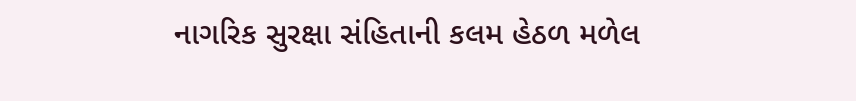નાગરિક સુરક્ષા સંહિતાની કલમ હેઠળ મળેલ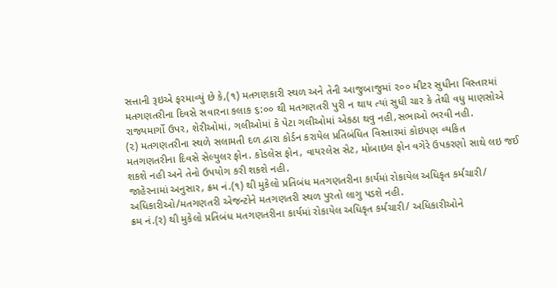સત્તાની રૂઇએ ફરમાવ્યું છે કે,(૧) મતગણકારી સ્થળ અને તેની આજુબાજુમાં ૨૦૦ મીટર સુધીના વિસ્તારમાં
મતગણતરીના દિવસે સવારના કલાક ૬:૦૦ થી મતગણતરી પુરી ન થાય ત્યાં સુધી ચાર કે તેથી વધુ માણસોએ
રાજ્યમાર્ગો ઉપર, શેરીઓમાં, ગલીઓમાં કે પેટા ગલીઓમાં એકઠા થવુ નહી,સભાઓ ભરવી નહી.
(૨) મતગણતરીના સ્થળે સલામતી દળ દ્વારા કોર્ડન કરાયેલ પ્રતિબંધિત વિસ્તારમાં કોઇપણ વ્યકિત
મતગણતરીના દિવસે સેલ્યુલર ફોન. કોડલેસ ફોન, વાયરલેસ સેટ, મોબાઇલ ફોન વગેરે ઉપકરણો સાથે લઇ જઈ
શકશે નહી અને તેનો ઉપયોગ કરી શકશે નહી.
જાહેરનામાં અનુસાર, ક્રમ નં.(૧) થી મુકેલો પ્રતિબંધ મતગણતરીના કાર્યમાં રોકાયેલ અધિકૃત કર્મચારી/
અધિકારીઓ/મતગણતરી એજન્ટોને મતગણતરી સ્થળ પુરતો લાગુ પડશે નહી.
ક્રમ નં.(ર) થી મુકેલો પ્રતિબંધ મતગણતરીના કાર્યમાં રોકાયેલ અધિકૃત કર્મચારી/ અધિકારીઓને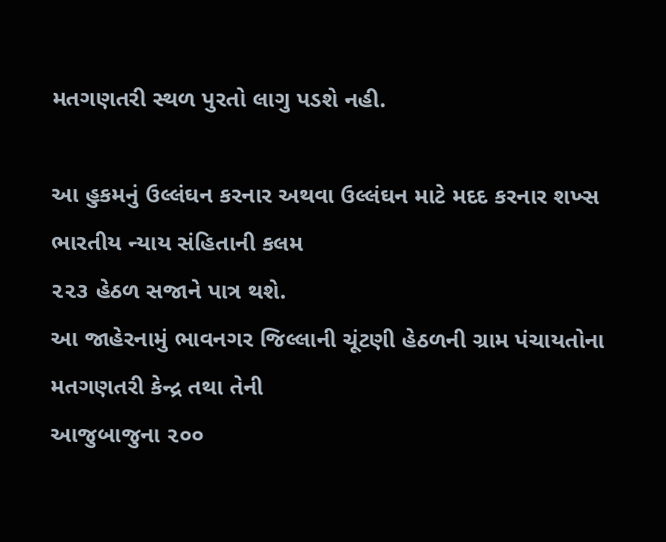મતગણતરી સ્થળ પુરતો લાગુ પડશે નહી.

આ હુકમનું ઉલ્લંઘન કરનાર અથવા ઉલ્લંઘન માટે મદદ કરનાર શખ્સ ભારતીય ન્યાય સંહિતાની કલમ
૨૨૩ હેઠળ સજાને પાત્ર થશે.
આ જાહેરનામું ભાવનગર જિલ્લાની ચૂંટણી હેઠળની ગ્રામ પંચાયતોના મતગણતરી કેન્દ્ર તથા તેની
આજુબાજુના ૨૦૦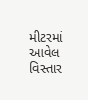મીટરમાં આવેલ વિસ્તાર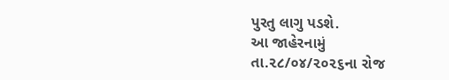પુરતુ લાગુ પડશે.
આ જાહેરનામું તા.૨૮/૦૪/૨૦૨૬ના રોજ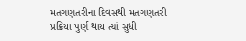મતગણતરીના દિવસથી મતગણતરી પ્રક્રિયા પુર્ણ થાય ત્યાં સુધી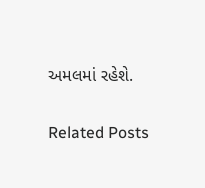અમલમાં રહેશે.

Related Posts